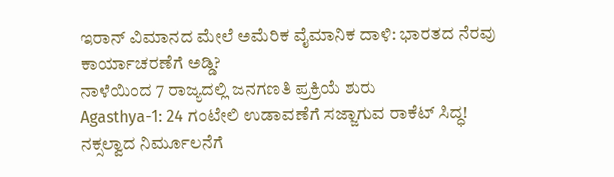ಇರಾನ್ ವಿಮಾನದ ಮೇಲೆ ಅಮೆರಿಕ ವೈಮಾನಿಕ ದಾಳಿ: ಭಾರತದ ನೆರವು ಕಾರ್ಯಾಚರಣೆಗೆ ಅಡ್ಡಿ?
ನಾಳೆಯಿಂದ 7 ರಾಜ್ಯದಲ್ಲಿ ಜನಗಣತಿ ಪ್ರಕ್ರಿಯೆ ಶುರು
Agasthya-1: 24 ಗಂಟೇಲಿ ಉಡಾವಣೆಗೆ ಸಜ್ಜಾಗುವ ರಾಕೆಟ್ ಸಿದ್ಧ!
ನಕ್ಸಲ್ವಾದ ನಿರ್ಮೂಲನೆಗೆ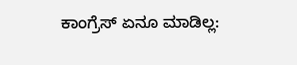ಕಾಂಗ್ರೆಸ್ ಏನೂ ಮಾಡಿಲ್ಲ: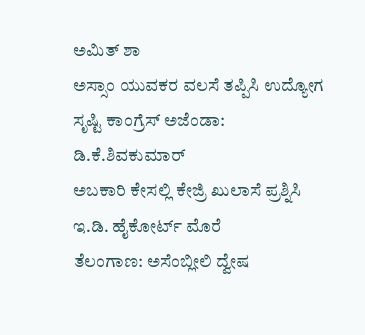ಅಮಿತ್ ಶಾ
ಅಸ್ಸಾಂ ಯುವಕರ ವಲಸೆ ತಪ್ಪಿಸಿ ಉದ್ಯೋಗ ಸೃಷ್ಟಿ ಕಾಂಗ್ರೆಸ್ ಅಜೆಂಡಾ: ಡಿ.ಕೆ.ಶಿವಕುಮಾರ್
ಅಬಕಾರಿ ಕೇಸಲ್ಲಿ ಕೇಜ್ರಿ ಖುಲಾಸೆ ಪ್ರಶ್ನಿಸಿ ಇ.ಡಿ. ಹೈಕೋರ್ಟ್ ಮೊರೆ
ತೆಲಂಗಾಣ: ಅಸೆಂಬ್ಲೀಲಿ ದ್ವೇಷ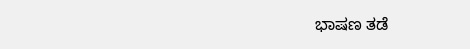ಭಾಷಣ ತಡೆ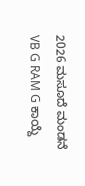2026 ಮಸೂದೆ ಮಂಡನೆ
VB G RAM G ಕಾಯ್ದೆ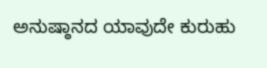ಅನುಷ್ಠಾನದ ಯಾವುದೇ ಕುರುಹು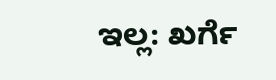ಇಲ್ಲ: ಖರ್ಗೆ